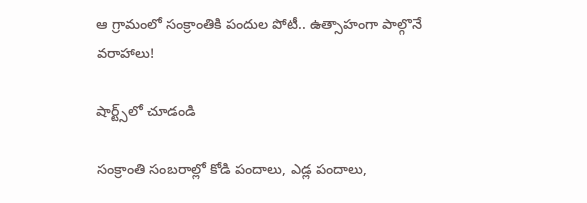ఆ గ్రామంలో సంక్రాంతికి పందుల పోటీ.. ఉత్సాహంగా పాల్గొనే వరాహాలు!

షార్ట్స్‌లో చూడండి

సంక్రాంతి సంబరాల్లో కోడి పందాలు, ఎడ్ల పందాలు,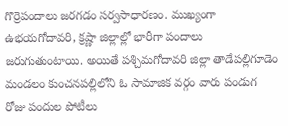గొర్రెపందాలు జరగడం సర్వసాధారణం. ముఖ్యంగా ఉభయగోదావరి, క్రష్ణా జిల్లాల్లో భారీగా పందాలు జరుగుతుంటాయి. అయితే పశ్చిమగోదావరి జిల్లా తాడేపల్లిగూడెం మండలం కుంచనపల్లిలోని ఓ సామాజిక వర్గం వారు పండుగ రోజు పందుల పోటీలు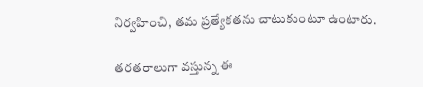నిర్వహించి, తమ ప్రత్యేకతను చాటుకుంటూ ఉంటారు.

తరతరాలుగా వస్తున్న ఈ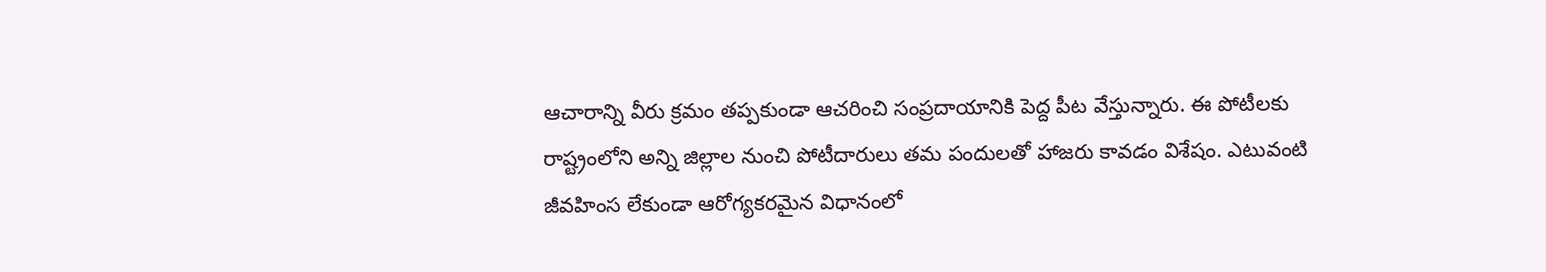ఆచారాన్ని వీరు క్రమం తప్పకుండా ఆచరించి సంప్రదాయానికి పెద్ద పీట వేస్తున్నారు. ఈ పోటీలకు రాష్ట్రంలోని అన్ని జిల్లాల నుంచి పోటీదారులు తమ పందులతో హాజరు కావడం విశేషం. ఎటువంటి జీవహింస లేకుండా ఆరోగ్యకరమైన విధానంలో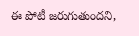ఈ పోటీ జరుగుతుందని,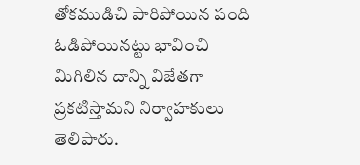తోకముడిచి పారిపోయిన పంది ఓడిపోయినట్టు భావించి మిగిలిన దాన్ని విజేతగా ప్రకటిస్తామని నిర్వాహకులు తెలిపారు.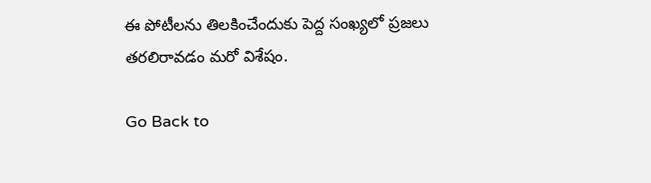ఈ పోటీలను తిలకించేందుకు పెద్ద సంఖ్యలో ప్రజలు తరలిరావడం మరో విశేషం.

Go Back to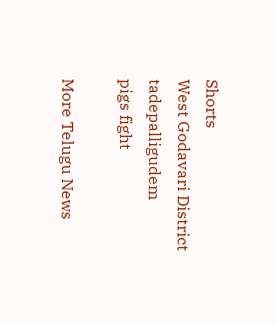Shorts
West Godavari District
tadepalligudem
pigs fight

More Telugu News